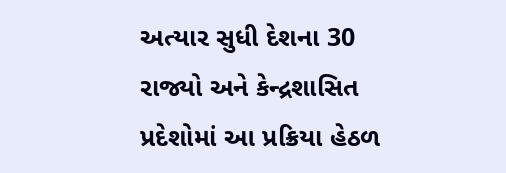અત્યાર સુધી દેશના 30 રાજ્યો અને કેન્દ્રશાસિત પ્રદેશોમાં આ પ્રક્રિયા હેઠળ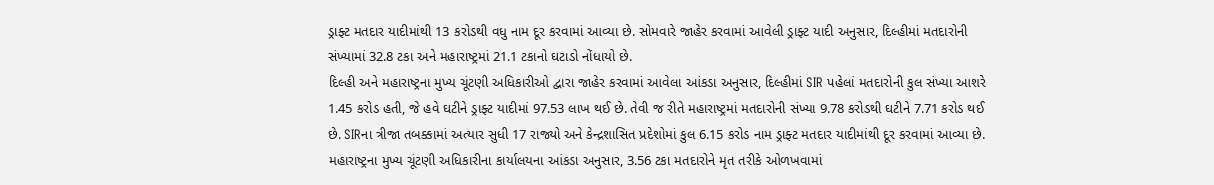ડ્રાફ્ટ મતદાર યાદીમાંથી 13 કરોડથી વધુ નામ દૂર કરવામાં આવ્યા છે. સોમવારે જાહેર કરવામાં આવેલી ડ્રાફ્ટ યાદી અનુસાર, દિલ્હીમાં મતદારોની સંખ્યામાં 32.8 ટકા અને મહારાષ્ટ્રમાં 21.1 ટકાનો ઘટાડો નોંધાયો છે.
દિલ્હી અને મહારાષ્ટ્રના મુખ્ય ચૂંટણી અધિકારીઓ દ્વારા જાહેર કરવામાં આવેલા આંકડા અનુસાર, દિલ્હીમાં SIR પહેલાં મતદારોની કુલ સંખ્યા આશરે 1.45 કરોડ હતી, જે હવે ઘટીને ડ્રાફ્ટ યાદીમાં 97.53 લાખ થઈ છે. તેવી જ રીતે મહારાષ્ટ્રમાં મતદારોની સંખ્યા 9.78 કરોડથી ઘટીને 7.71 કરોડ થઈ છે. SIRના ત્રીજા તબક્કામાં અત્યાર સુધી 17 રાજ્યો અને કેન્દ્રશાસિત પ્રદેશોમાં કુલ 6.15 કરોડ નામ ડ્રાફ્ટ મતદાર યાદીમાંથી દૂર કરવામાં આવ્યા છે.
મહારાષ્ટ્રના મુખ્ય ચૂંટણી અધિકારીના કાર્યાલયના આંકડા અનુસાર, 3.56 ટકા મતદારોને મૃત તરીકે ઓળખવામાં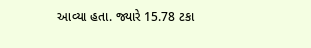આવ્યા હતા. જ્યારે 15.78 ટકા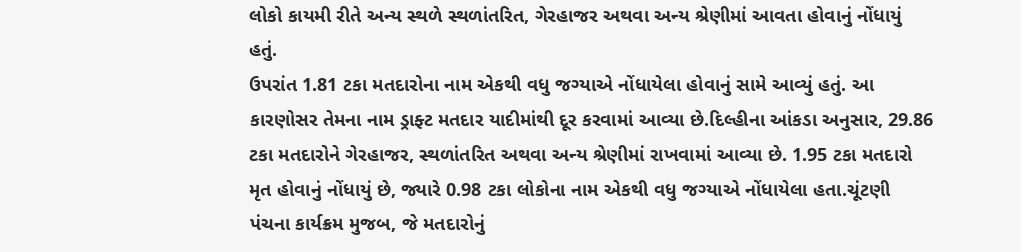લોકો કાયમી રીતે અન્ય સ્થળે સ્થળાંતરિત, ગેરહાજર અથવા અન્ય શ્રેણીમાં આવતા હોવાનું નોંધાયું હતું.
ઉપરાંત 1.81 ટકા મતદારોના નામ એકથી વધુ જગ્યાએ નોંધાયેલા હોવાનું સામે આવ્યું હતું. આ કારણોસર તેમના નામ ડ્રાફ્ટ મતદાર યાદીમાંથી દૂર કરવામાં આવ્યા છે.દિલ્હીના આંકડા અનુસાર, 29.86 ટકા મતદારોને ગેરહાજર, સ્થળાંતરિત અથવા અન્ય શ્રેણીમાં રાખવામાં આવ્યા છે. 1.95 ટકા મતદારો મૃત હોવાનું નોંધાયું છે, જ્યારે 0.98 ટકા લોકોના નામ એકથી વધુ જગ્યાએ નોંધાયેલા હતા.ચૂંટણી પંચના કાર્યક્રમ મુજબ, જે મતદારોનું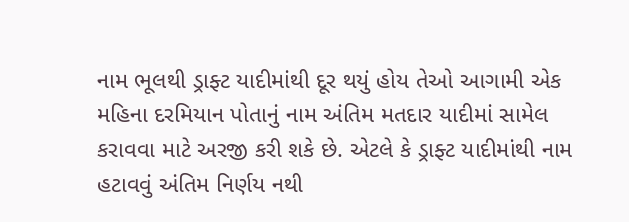નામ ભૂલથી ડ્રાફ્ટ યાદીમાંથી દૂર થયું હોય તેઓ આગામી એક મહિના દરમિયાન પોતાનું નામ અંતિમ મતદાર યાદીમાં સામેલ કરાવવા માટે અરજી કરી શકે છે. એટલે કે ડ્રાફ્ટ યાદીમાંથી નામ હટાવવું અંતિમ નિર્ણય નથી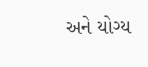અને યોગ્ય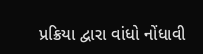પ્રક્રિયા દ્વારા વાંધો નોંધાવી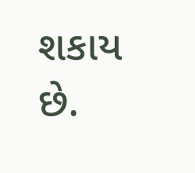શકાય છે.